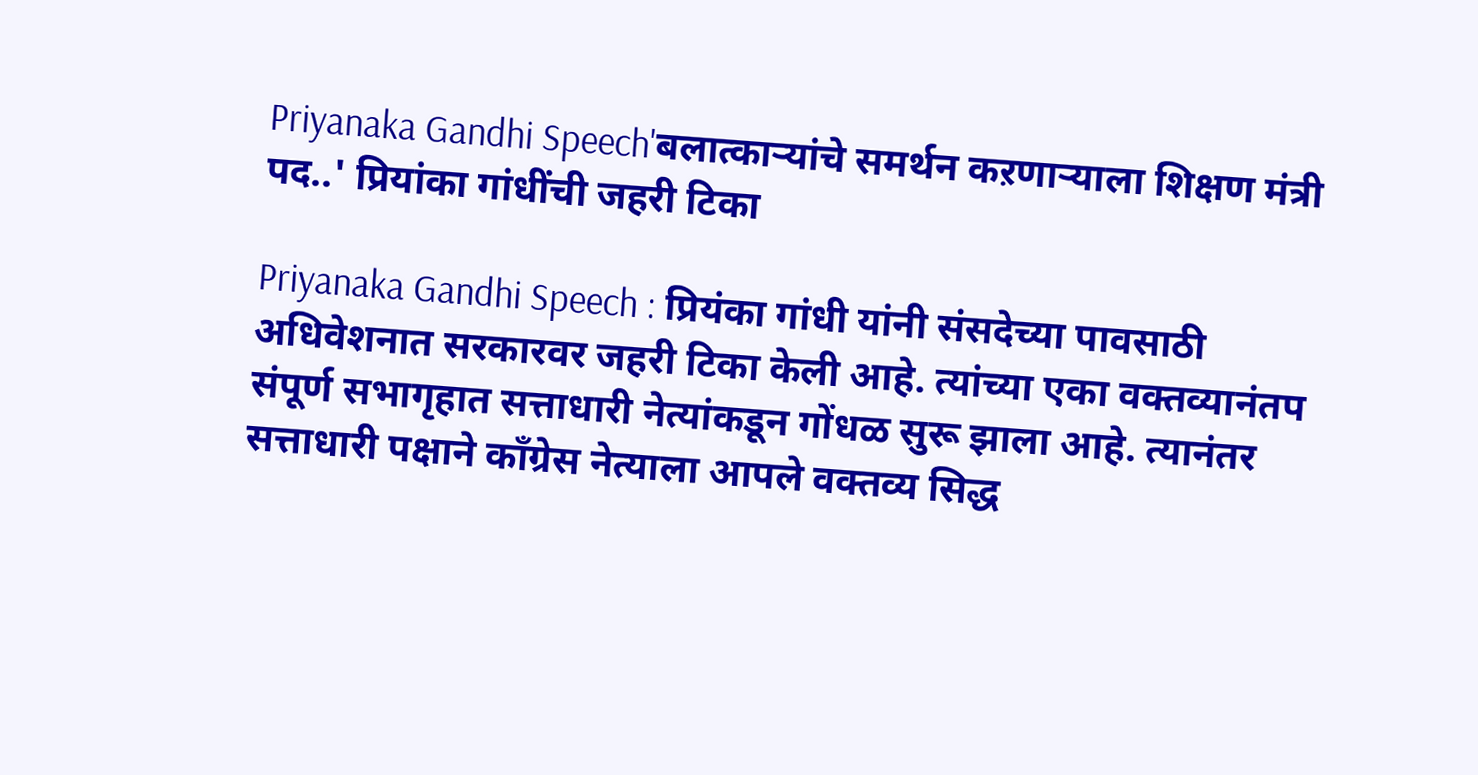Priyanaka Gandhi Speech'बलात्काऱ्यांचे समर्थन कऱणाऱ्याला शिक्षण मंत्री पद..' प्रियांका गांधींची जहरी टिका

Priyanaka Gandhi Speech : प्रियंका गांधी यांनी संसदेच्या पावसाठी अधिवेशनात सरकारवर जहरी टिका केली आहे. त्यांच्या एका वक्तव्यानंतप संपूर्ण सभागृहात सत्ताधारी नेत्यांकडून गोंधळ सुरू झाला आहे. त्यानंतर सत्ताधारी पक्षाने कॉंग्रेस नेत्याला आपले वक्तव्य सिद्ध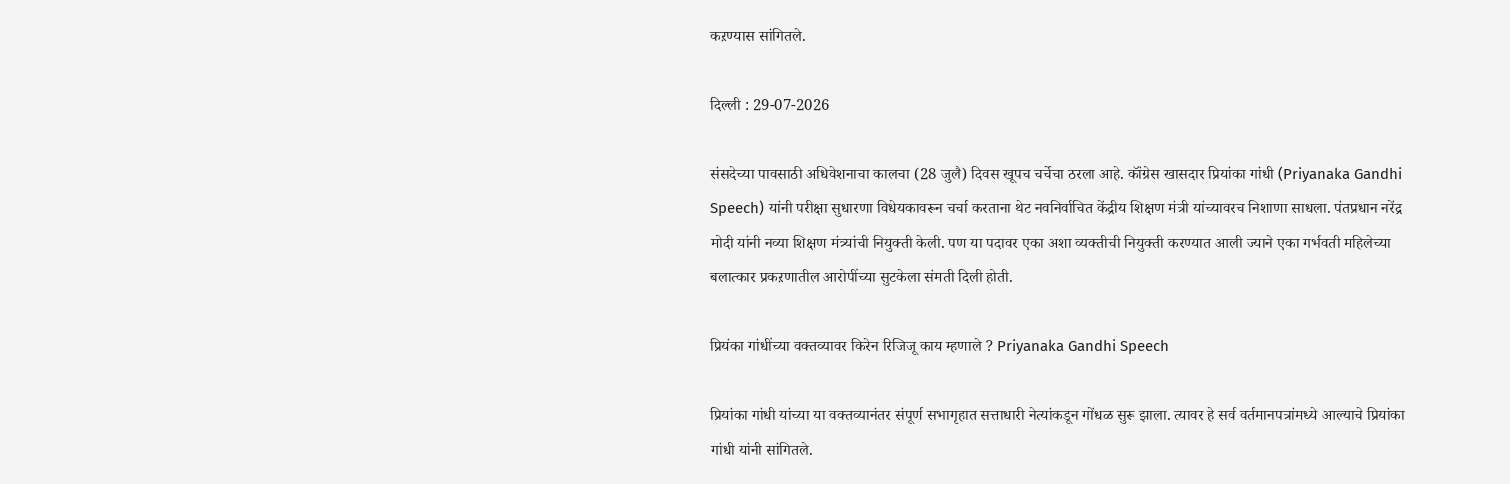कऱण्यास सांगितले.

दिल्ली : 29-07-2026

संसदेच्या पावसाठी अधिवेशनाचा कालचा (28 जुलै) दिवस खूपच चर्चेचा ठरला आहे. कॉंग्रेस खासदार प्रियांका गांधी (Priyanaka Gandhi Speech) यांनी परीक्षा सुधारणा विधेयकावरून चर्चा करताना थेट नवनिर्वाचित केंद्रीय शिक्षण मंत्री यांच्यावरच निशाणा साधला. पंतप्रधान नरेंद्र मोदी यांनी नव्या शिक्षण मंत्र्यांची नियुक्ती केली. पण या पदावर एका अशा व्यक्तीची नियुक्ती करण्यात आली ज्याने एका गर्भवती महिलेच्या बलात्कार प्रकऱणातील आरोपींच्या सुटकेला संमती दिली होती.

प्रियंका गांधींच्या वक्तव्यावर किरेन रिजिजू काय म्हणाले ? Priyanaka Gandhi Speech

प्रियांका गांधी यांच्या या वक्तव्यानंतर संपूर्ण सभागृहात सत्ताधारी नेत्यांकडून गोंधळ सुरू झाला. त्यावर हे सर्व वर्तमानपत्रांमध्ये आल्याचे प्रियांका गांधी यांनी सांगितले.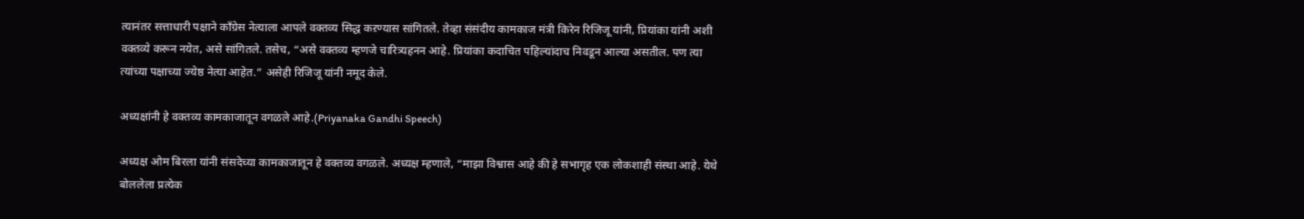त्यानंतर सत्ताधारी पक्षाने कॉंग्रेस नेत्याला आपले वक्तव्य सिद्ध कऱण्यास सांगितले. तेव्हा संसंदीय कामकाज मंत्री किरेन रिजिजू यांनी, प्रियांका यांनी अशी वक्तव्ये करून नयेत, असे सांगितले. तसेच, “असे वक्तव्य म्हणजे चारित्र्यहनन आहे. प्रियांका कदाचित पहिल्यांदाच निवडून आल्या असतील. पण त्या त्यांच्या पक्षाच्या ज्येष्ठ नेत्या आहेत.” असेही रिजिजू यांनी नमूद केले.

अध्यक्षांनी हे वक्तव्य कामकाजातून वगळले आहे.(Priyanaka Gandhi Speech)

अध्यक्ष ओम बिरला यांनी संसदेच्या कामकाजातून हे वक्तव्य वगळले. अध्यक्ष म्हणाले, “माझा विश्वास आहे की हे सभागृह एक लोकशाही संस्था आहे. येथे बोललेला प्रत्येक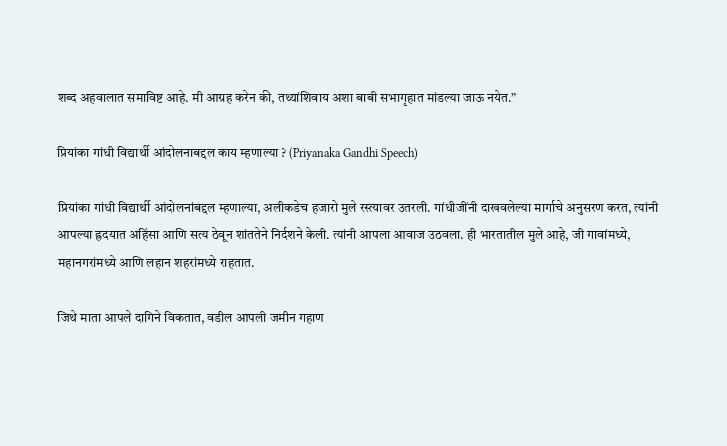शब्द अहवालात समाविष्ट आहे. मी आग्रह करेन की, तथ्यांशिवाय अशा बाबी सभागृहात मांडल्या जाऊ नयेत.”

प्रियांका गांधी विद्यार्थी आंदोलनाबद्दल काय म्हणाल्या ? (Priyanaka Gandhi Speech)

प्रियांका गांधी विद्यार्थी आंदोलनांबद्दल म्हणाल्या, अलीकडेच हजारो मुले रस्त्यावर उतरली. गांधीजींनी दाखवलेल्या मार्गाचे अनुसरण करत, त्यांनी आपल्या ह्रदयात अहिंसा आणि सत्य ठेवून शांततेने निर्दशने केली. त्यांनी आपला आवाज उठवला. ही भारतातील मुले आहे, जी गावांमध्ये, महानगरांमध्ये आणि लहान शहरांमध्ये राहतात.

जिथे माता आपले दागिने विकतात, वडील आपली जमीन गहाण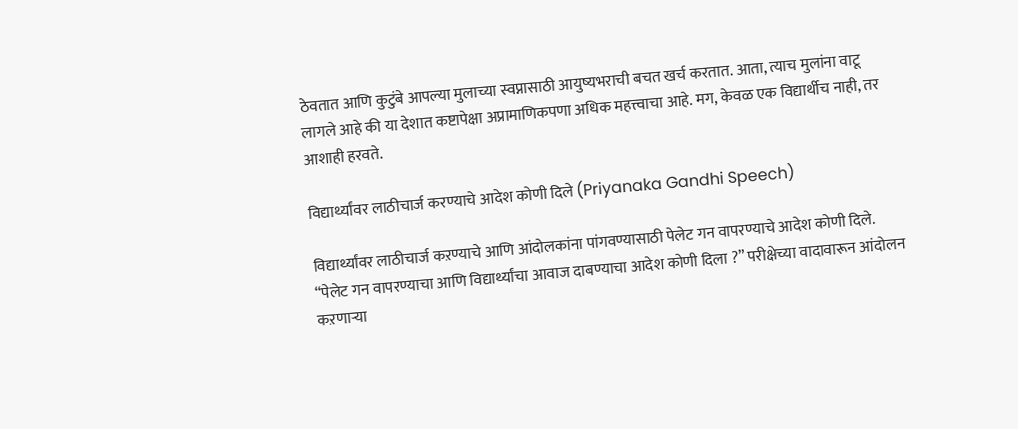ठेवतात आणि कुटुंबे आपल्या मुलाच्या स्वप्नासाठी आयुष्यभराची बचत खर्च करतात. आता, त्याच मुलांना वाटू लागले आहे की या देशात कष्टापेक्षा अप्रामाणिकपणा अधिक महत्त्वाचा आहे. मग, केवळ एक विद्यार्थीच नाही, तर आशाही हरवते.

विद्यार्थ्यांवर लाठीचार्ज करण्याचे आदेश कोणी दिले (Priyanaka Gandhi Speech)

विद्यार्थ्यांवर लाठीचार्ज कऱण्याचे आणि आंदोलकांना पांगवण्यासाठी पेलेट गन वापरण्याचे आदेश कोणी दिले. “पेलेट गन वापरण्याचा आणि विद्यार्थ्यांचा आवाज दाबण्याचा आदेश कोणी दिला ?” परीक्षेच्या वादावारून आंदोलन कऱणाऱ्या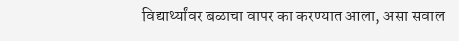विद्यार्थ्यांवर बळाचा वापर का करण्यात आला, असा सवाल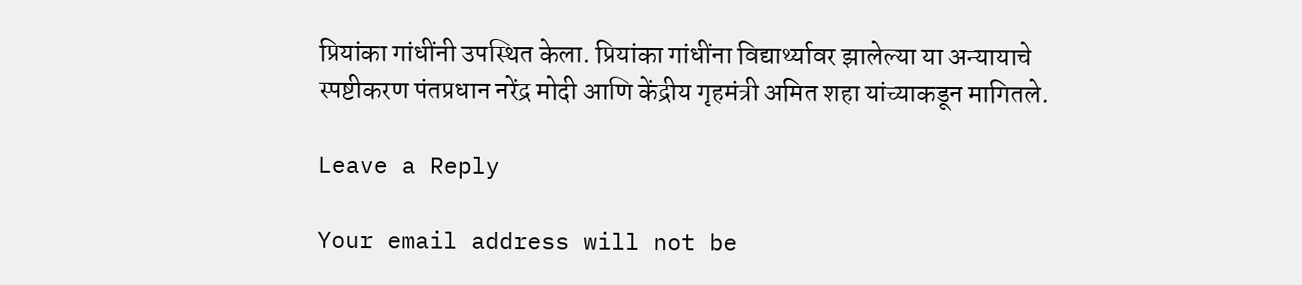प्रियांका गांधींनी उपस्थित केला. प्रियांका गांधींना विद्यार्थ्यावर झालेल्या या अन्यायाचे स्पष्टीकरण पंतप्रधान नरेंद्र मोदी आणि केंद्रीय गृहमंत्री अमित शहा यांच्याकडून मागितले.

Leave a Reply

Your email address will not be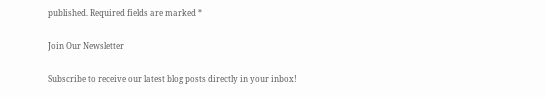published. Required fields are marked *

Join Our Newsletter

Subscribe to receive our latest blog posts directly in your inbox!